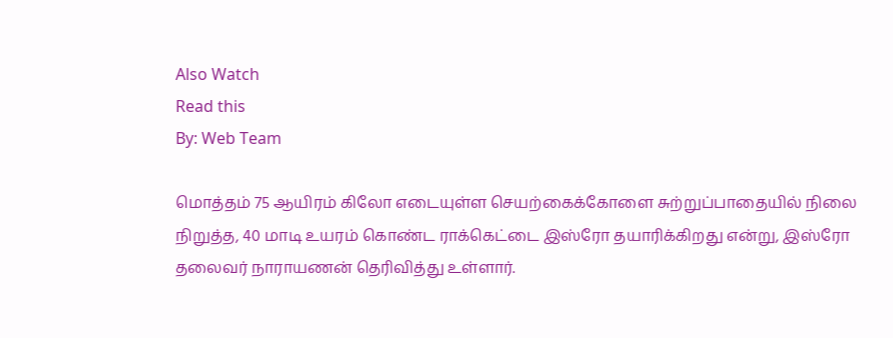Also Watch
Read this
By: Web Team

மொத்தம் 75 ஆயிரம் கிலோ எடையுள்ள செயற்கைக்கோளை சுற்றுப்பாதையில் நிலை நிறுத்த, 40 மாடி உயரம் கொண்ட ராக்கெட்டை இஸ்ரோ தயாரிக்கிறது என்று, இஸ்ரோ தலைவர் நாராயணன் தெரிவித்து உள்ளார்.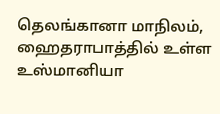தெலங்கானா மாநிலம், ஹைதராபாத்தில் உள்ள உஸ்மானியா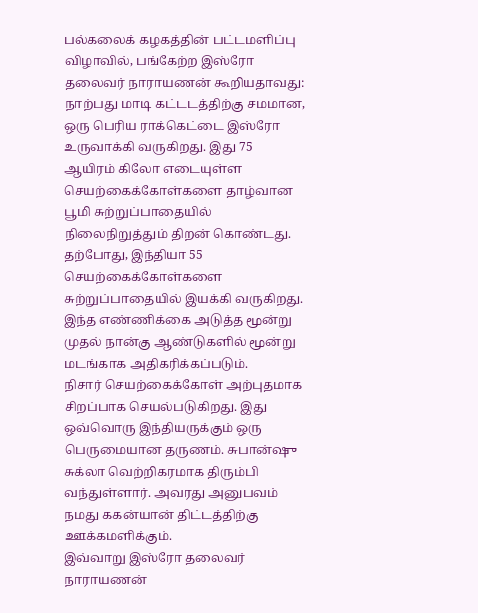பல்கலைக் கழகத்தின் பட்டமளிப்பு விழாவில், பங்கேற்ற இஸ்ரோ தலைவர் நாராயணன் கூறியதாவது:
நாற்பது மாடி கட்டடத்திற்கு சமமான, ஒரு பெரிய ராக்கெட்டை இஸ்ரோ உருவாக்கி வருகிறது. இது 75 ஆயிரம் கிலோ எடையுள்ள செயற்கைக்கோள்களை தாழ்வான பூமி சுற்றுப்பாதையில் நிலைநிறுத்தும் திறன் கொண்டது.
தற்போது, இந்தியா 55 செயற்கைக்கோள்களை சுற்றுப்பாதையில் இயக்கி வருகிறது. இந்த எண்ணிக்கை அடுத்த மூன்று முதல் நான்கு ஆண்டுகளில் மூன்று மடங்காக அதிகரிக்கப்படும்.
நிசார் செயற்கைக்கோள் அற்புதமாக சிறப்பாக செயல்படுகிறது. இது ஒவ்வொரு இந்தியருக்கும் ஒரு பெருமையான தருணம். சுபான்ஷு சுக்லா வெற்றிகரமாக திரும்பி வந்துள்ளார். அவரது அனுபவம் நமது ககன்யான் திட்டத்திற்கு ஊக்கமளிக்கும்.
இவ்வாறு இஸ்ரோ தலைவர் நாராயணன்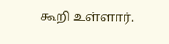கூறி உள்ளார்.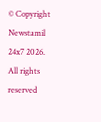© Copyright Newstamil 24x7 2026. All rights reserved